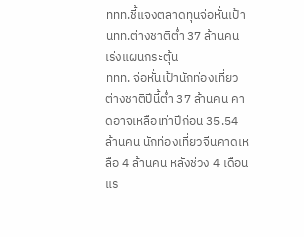ททท.ชี้แจงตลาดทุนจ่อหั่นเป้า นทท.ต่างชาติต่ำ 37 ล้านคน เร่งแผนกระตุ้น
ททท. จ่อหั่นเป้านักท่องเที่ยวต่างชาติปีนี้ต่ำ 37 ล้านคน คาดอาจเหลือเท่าปีก่อน 35.54 ล้านคน นักท่องเที่ยวจีนคาดเหลือ 4 ล้านคน หลังช่วง 4 เดือนแร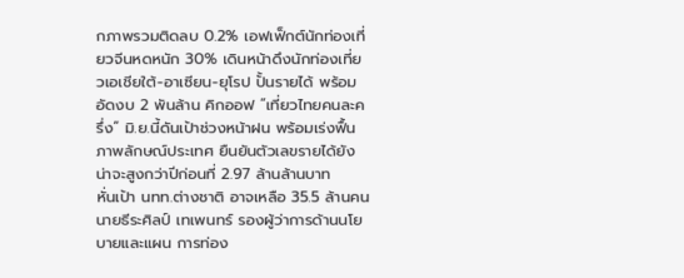กภาพรวมติดลบ 0.2% เอฟเฟ็กต์นักท่องเที่ยวจีนหดหนัก 30% เดินหน้าดึงนักท่องเที่ยวเอเชียใต้-อาเซียน-ยุโรป ปั้นรายได้ พร้อมอัดงบ 2 พันล้าน คิกออฟ “เที่ยวไทยคนละครึ่ง” มิ.ย.นี้ดันเป้าช่วงหน้าฝน พร้อมเร่งฟื้นภาพลักษณ์ประเทศ ยืนยันตัวเลขรายได้ยังน่าจะสูงกว่าปีก่อนที่ 2.97 ล้านล้านบาท
หั่นเป้า นทท.ต่างชาติ อาจเหลือ 35.5 ล้านคน
นายธีระศิลป์ เทเพนทร์ รองผู้ว่าการด้านนโยบายและแผน การท่อง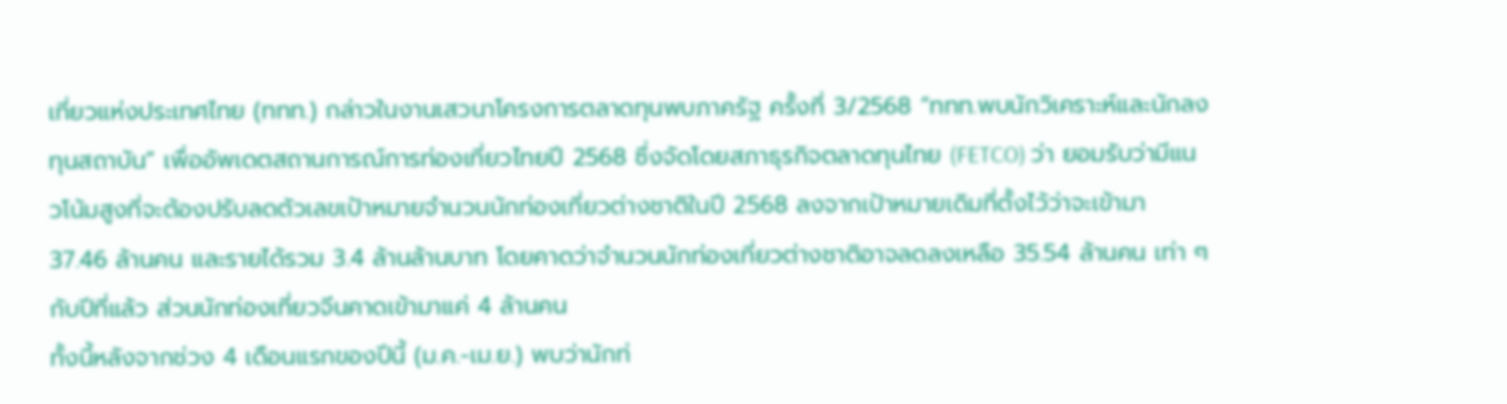เที่ยวแห่งประเทศไทย (ททท.) กล่าวในงานเสวนาโครงการตลาดทุนพบภาครัฐ ครั้งที่ 3/2568 “ททท.พบนักวิเคราะห์และนักลงทุนสถาบัน” เพื่ออัพเดตสถานการณ์การท่องเที่ยวไทยปี 2568 ซึ่งจัดโดยสภาธุรกิจตลาดทุนไทย (FETCO) ว่า ยอมรับว่ามีแนวโน้มสูงที่จะต้องปรับลดตัวเลขเป้าหมายจำนวนนักท่องเที่ยวต่างชาติในปี 2568 ลงจากเป้าหมายเดิมที่ตั้งไว้ว่าจะเข้ามา 37.46 ล้านคน และรายได้รวม 3.4 ล้านล้านบาท โดยคาดว่าจำนวนนักท่องเที่ยวต่างชาติอาจลดลงเหลือ 35.54 ล้านคน เท่า ๆ กับปีที่แล้ว ส่วนนักท่องเที่ยวจีนคาดเข้ามาแค่ 4 ล้านคน
ทั้งนี้หลังจากช่วง 4 เดือนแรกของปีนี้ (ม.ค.-เม.ย.) พบว่านักท่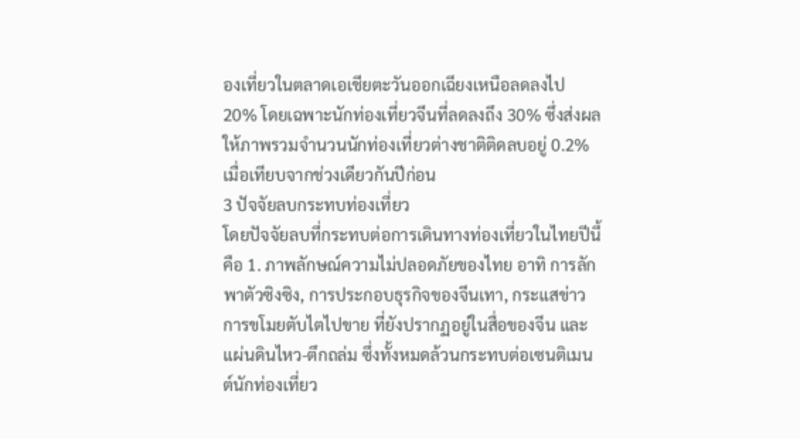องเที่ยวในตลาดเอเชียตะวันออกเฉียงเหนือลดลงไป 20% โดยเฉพาะนักท่องเที่ยวจีนที่ลดลงถึง 30% ซึ่งส่งผลให้ภาพรวมจำนวนนักท่องเที่ยวต่างชาติติดลบอยู่ 0.2% เมื่อเทียบจากช่วงเดียวกันปีก่อน
3 ปัจจัยลบกระทบท่องเที่ยว
โดยปัจจัยลบที่กระทบต่อการเดินทางท่องเที่ยวในไทยปีนี้คือ 1. ภาพลักษณ์ความไม่ปลอดภัยของไทย อาทิ การลักพาตัวซิงซิง, การประกอบธุรกิจของจีนเทา, กระแสข่าวการขโมยตับไตไปขาย ที่ยังปรากฏอยู่ในสื่อของจีน และแผ่นดินไหว-ตึกถล่ม ซึ่งทั้งหมดล้วนกระทบต่อเซนติเมนต์นักท่องเที่ยว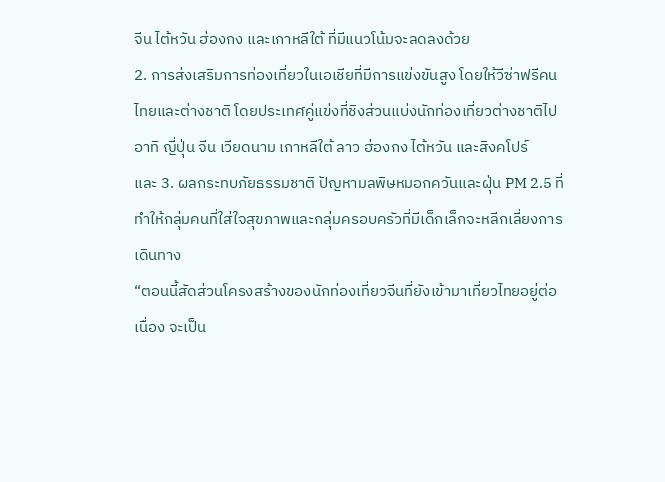จีน ไต้หวัน ฮ่องกง และเกาหลีใต้ ที่มีแนวโน้มจะลดลงด้วย
2. การส่งเสริมการท่องเที่ยวในเอเชียที่มีการแข่งขันสูง โดยให้วีซ่าฟรีคนไทยและต่างชาติ โดยประเทศคู่แข่งที่ชิงส่วนแบ่งนักท่องเที่ยวต่างชาติไป อาทิ ญี่ปุ่น จีน เวียดนาม เกาหลีใต้ ลาว ฮ่องกง ไต้หวัน และสิงคโปร์
และ 3. ผลกระทบภัยธรรมชาติ ปัญหามลพิษหมอกควันและฝุ่น PM 2.5 ที่ทำให้กลุ่มคนที่ใส่ใจสุขภาพและกลุ่มครอบครัวที่มีเด็กเล็กจะหลีกเลี่ยงการเดินทาง
“ตอนนี้สัดส่วนโครงสร้างของนักท่องเที่ยวจีนที่ยังเข้ามาเที่ยวไทยอยู่ต่อเนื่อง จะเป็น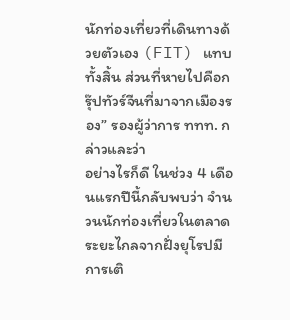นักท่องเที่ยวที่เดินทางด้วยตัวเอง (FIT) แทบทั้งสิ้น ส่วนที่หายไปคือกรุ๊ปทัวร์จีนที่มาจากเมืองรอง” รองผู้ว่าการ ททท. กล่าวและว่า
อย่างไรก็ดี ในช่วง 4 เดือนแรกปีนี้กลับพบว่า จำนวนนักท่องเที่ยวในตลาดระยะไกลจากฝั่งยุโรปมีการเติ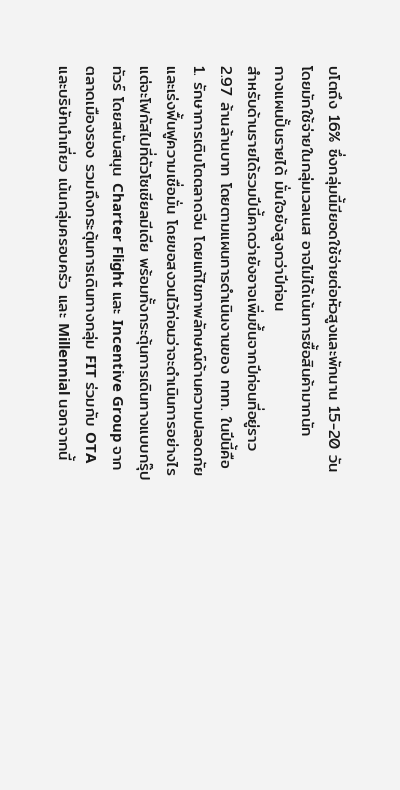บโตถึง 16% ซึ่งกลุ่มนี้มียอดใช้จ่ายต่อหัวสูงและพักนาน 15-20 วัน โดยมักใช้จ่ายในกลุ่มเวลเนส อาจไม่ได้เน้นการซื้อสินค้ามากนัก
กางแผนปั้นรายได้ มั่นใจยังสูงกว่าปีก่อน
สำหรับด้านรายได้รวมปีนี้คาดว่ายังอาจเพิ่มขึ้นจากปีก่อนที่อยู่ราว 2.97 ล้านล้านบาท โดยตามแผนการดำเนินงานของ ททท. ในปีนี้คือ 1. รักษาการเติบโตตลาดจีน โดยแก้ไขภาพลักษณ์ด้านความปลอดภัย และเร่งฟื้นฟูความเชื่อมั่น โดยขอสงวนไว้ก่อนว่าจะดำเนินการอย่างไร แต่จะโฟกัสไปที่ตัวโซเชียลมีเดีย พร้อมทั้งกระตุ้นการเดินทางแบบกรุ๊ปทัวร์ โดยสนับสนุน Charter Flight และ Incentive Group จากตลาดเมืองรอง รวมถึงกระตุ้นการเดินทางกลุ่ม FIT ร่วมกับ OTA และบริษัทนำเที่ยว เน้นกลุ่มครอบครัว และ Millennial นอกจากนี้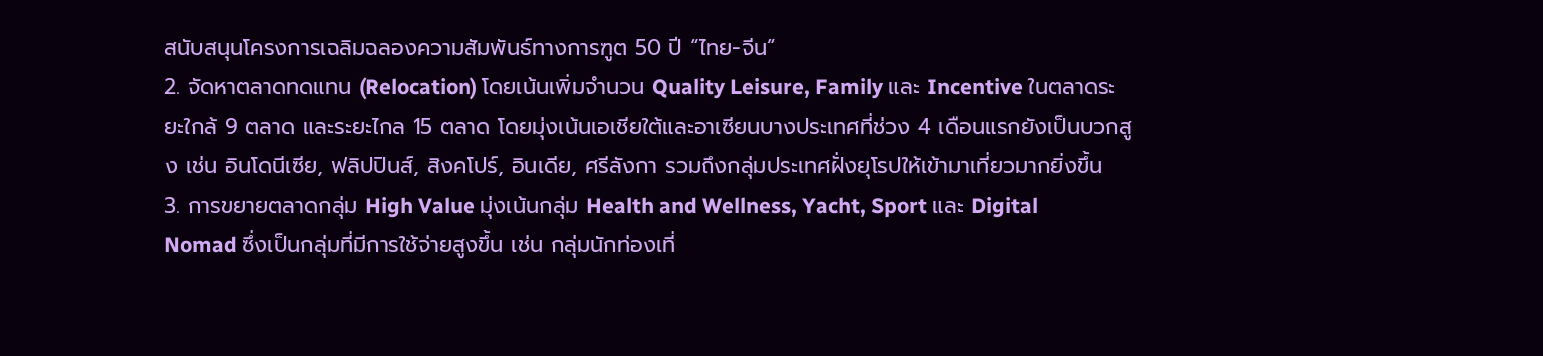สนับสนุนโครงการเฉลิมฉลองความสัมพันธ์ทางการฑูต 50 ปี “ไทย-จีน”
2. จัดหาตลาดทดแทน (Relocation) โดยเน้นเพิ่มจำนวน Quality Leisure, Family และ Incentive ในตลาดระยะใกล้ 9 ตลาด และระยะไกล 15 ตลาด โดยมุ่งเน้นเอเชียใต้และอาเซียนบางประเทศที่ช่วง 4 เดือนแรกยังเป็นบวกสูง เช่น อินโดนีเซีย, ฟลิปปินส์, สิงคโปร์, อินเดีย, ศรีลังกา รวมถึงกลุ่มประเทศฝั่งยุโรปให้เข้ามาเที่ยวมากยิ่งขึ้น
3. การขยายตลาดกลุ่ม High Value มุ่งเน้นกลุ่ม Health and Wellness, Yacht, Sport และ Digital Nomad ซึ่งเป็นกลุ่มที่มีการใช้จ่ายสูงขึ้น เช่น กลุ่มนักท่องเที่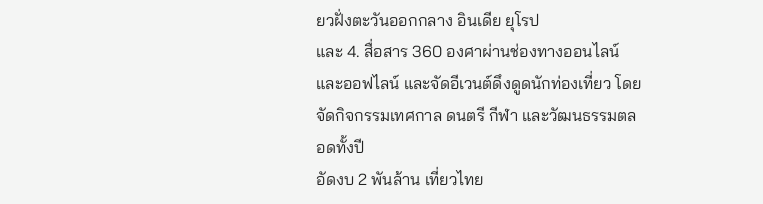ยวฝั่งตะวันออกกลาง อินเดีย ยุโรป
และ 4. สื่อสาร 360 องศาผ่านช่องทางออนไลน์และออฟไลน์ และจัดอีเวนต์ดึงดูดนักท่องเที่ยว โดยจัดกิจกรรมเทศกาล ดนตรี กีฬา และวัฒนธรรมตลอดทั้งปี
อัดงบ 2 พันล้าน เที่ยวไทย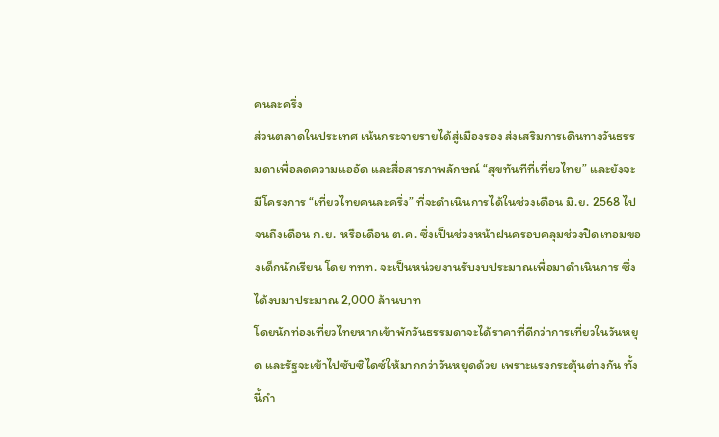คนละครึ่ง
ส่วนตลาดในประเทศ เน้นกระจายรายได้สู่เมืองรอง ส่งเสริมการเดินทางวันธรรมดาเพื่อลดความแออัด และสื่อสารภาพลักษณ์ “สุขทันทีที่เที่ยวไทย” และยังจะมีโครงการ “เที่ยวไทยคนละครึ่ง” ที่จะดำเนินการได้ในช่วงเดือน มิ.ย. 2568 ไปจนถึงเดือน ก.ย. หรือเดือน ต.ค. ซึ่งเป็นช่วงหน้าฝนครอบคลุมช่วงปิดเทอมของเด็กนักเรียน โดย ททท. จะเป็นหน่วยงานรับงบประมาณเพื่อมาดำเนินการ ซึ่งได้งบมาประมาณ 2,000 ล้านบาท
โดยนักท่องเที่ยวไทยหากเข้าพักวันธรรมดาจะได้ราคาที่ดีกว่าการเที่ยวในวันหยุด และรัฐจะเข้าไปซับซิไดซ์ให้มากกว่าวันหยุดด้วย เพราะแรงกระตุ้นต่างกัน ทั้งนี้กำ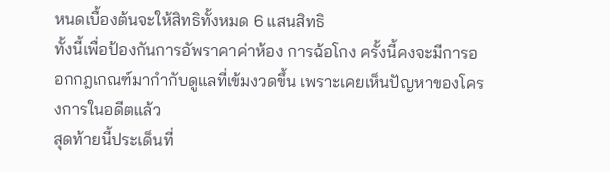หนดเบื้องต้นจะให้สิทธิทั้งหมด 6 แสนสิทธิ
ทั้งนี้เพื่อป้องกันการอัพราคาค่าห้อง การฉ้อโกง ครั้งนี้คงจะมีการออกกฎเกณฑ์มากำกับดูแลที่เข้มงวดขึ้น เพราะเคยเห็นปัญหาของโครงการในอดีตแล้ว
สุดท้ายนี้ประเด็นที่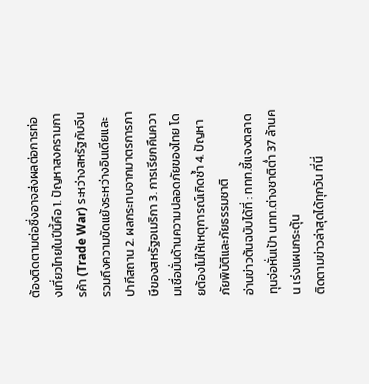ต้องติดตามต่อซึ่งอาจส่งผลต่อการท่องเที่ยวไทยในปีนี้คือ 1. ปัญหาสงครามการค้า (Trade War) ระหว่างสหรัฐกับจีน รวมถึงความขัดแย้งระหว่างอินเดียและปากีสถาน 2. ผลกระทบจากมาตรการภาษีของสหรัฐอเมริกา 3. การเรียกคืนความเชื่อมั่นด้านความปลอดภัยของไทย โดยต้องไม่ให้เหตุการณ์เกิดซ้ำ 4. ปัญหาภัยพิบัติและภัยธรรมชาติ
อ่านข่าวต้นฉบับได้ที่ : ททท.ชี้แจงตลาดทุนจ่อหั่นเป้า นทท.ต่างชาติต่ำ 37 ล้านคน เร่งแผนกระตุ้น
ติดตามข่าวล่าสุดได้ทุกวัน ที่นี่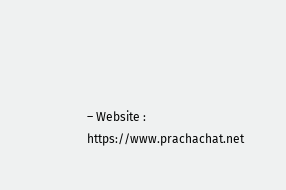– Website : https://www.prachachat.net